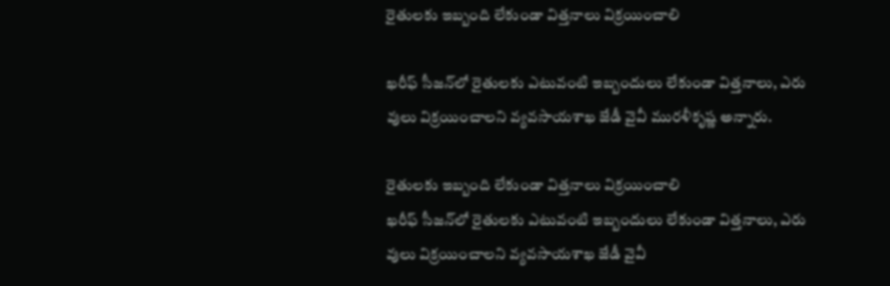రైతులకు ఇబ్బంది లేకుండా విత్తనాలు విక్రయించాలి

ఖరీఫ్‌ సీజన్‌లో రైతులకు ఎటువంటి ఇబ్బందులు లేకుండా విత్తనాలు, ఎరు వులు విక్రయించాలని వ్యవసాయశాఖ జేడీ వైవీ మురళీకృష్ణ అన్నారు.

రైతులకు ఇబ్బంది లేకుండా విత్తనాలు విక్రయించాలి
ఖరీఫ్‌ సీజన్‌లో రైతులకు ఎటువంటి ఇబ్బందులు లేకుండా విత్తనాలు, ఎరు వులు విక్రయించాలని వ్యవసాయశాఖ జేడీ వైవీ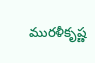మురళీకృష్ణ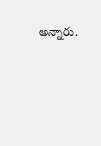అన్నారు.